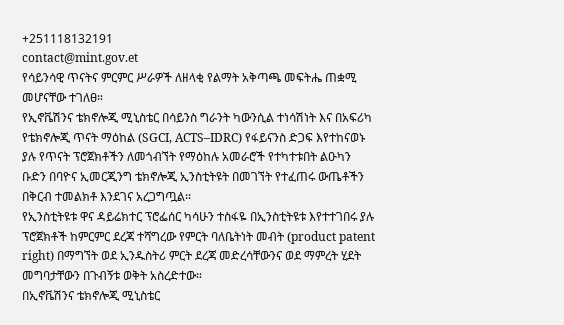+251118132191
contact@mint.gov.et
የሳይንሳዊ ጥናትና ምርምር ሥራዎች ለዘላቂ የልማት አቅጣጫ መፍትሔ ጠቋሚ መሆናቸው ተገለፀ።
የኢኖቬሽንና ቴክኖሎጂ ሚኒስቴር በሳይንስ ግራንት ካውንሲል ተነሳሽነት እና በአፍሪካ የቴክኖሎጂ ጥናት ማዕከል (SGCI, ACTS–IDRC) የፋይናንስ ድጋፍ እየተከናወኑ ያሉ የጥናት ፕሮጀክቶችን ለመጎብኘት የማዕከሉ አመራሮች የተካተቱበት ልዑካን ቡድን በባዮና ኢመርጂንግ ቴክኖሎጂ ኢንስቲትዩት በመገኘት የተፈጠሩ ውጤቶችን በቅርብ ተመልክቶ እንደገና አረጋግጧል፡፡
የኢንስቲትዩቱ ዋና ዳይሬክተር ፕሮፌሰር ካሳሁን ተስፋዬ በኢንስቲትዩቱ እየተተገበሩ ያሉ ፕሮጀክቶች ከምርምር ደረጃ ተሻግረው የምርት ባለቤትነት መብት (product patent right) በማግኘት ወደ ኢንዱስትሪ ምርት ደረጃ መድረሳቸውንና ወደ ማምረት ሂደት መግባታቸውን በጉብኝቱ ወቅት አስረድተው።
በኢኖቬሽንና ቴክኖሎጂ ሚኒስቴር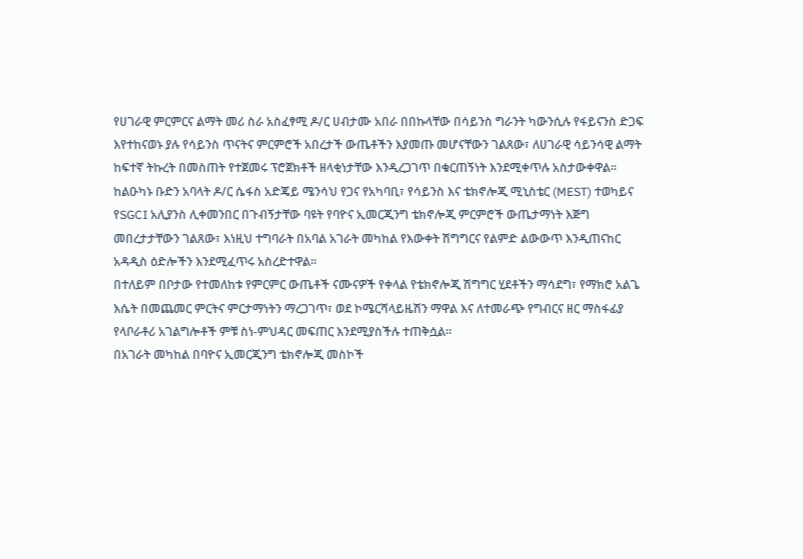የሀገራዊ ምርምርና ልማት መሪ ስራ አስፈፃሚ ዶ/ር ሀብታሙ አበራ በበኩላቸው በሳይንስ ግራንት ካውንሲሉ የፋይናንስ ድጋፍ እየተከናወኑ ያሉ የሳይንስ ጥናትና ምርምሮች አበረታች ውጤቶችን እያመጡ መሆናቸውን ገልጸው፣ ለሀገራዊ ሳይንሳዊ ልማት ከፍተኛ ትኩረት በመስጠት የተጀመሩ ፕሮጀክቶች ዘላቂነታቸው እንዲረጋገጥ በቁርጠኝነት እንደሚቀጥሉ አስታውቀዋል፡፡
ከልዑካኑ ቡድን አባላት ዶ/ር ሴፋስ አድጄይ ሜንሳህ የጋና የአካባቢ፣ የሳይንስ እና ቴክኖሎጂ ሚኒስቴር (MEST) ተወካይና የSGCI አሊያንስ ሊቀመንበር በጉብኝታቸው ባዩት የባዮና ኢመርጂንግ ቴክኖሎጂ ምርምሮች ውጤታማነት እጅግ መበረታታቸውን ገልጸው፣ እነዚህ ተግባራት በአባል አገራት መካከል የእውቀት ሽግግርና የልምድ ልውውጥ እንዲጠናከር አዳዲስ ዕድሎችን እንደሚፈጥሩ አስረድተዋል፡፡
በተለይም በቦታው የተመለከቱ የምርምር ውጤቶች ናሙናዎች የቀላል የቴክኖሎጂ ሽግግር ሂደቶችን ማሳደግ፣ የማክሮ አልጌ እሴት በመጨመር ምርትና ምርታማነትን ማረጋገጥ፣ ወደ ኮሜርሻላይዜሽን ማዋል እና ለተመራጭ የግብርና ዘር ማስፋፊያ የላቦራቶሪ አገልግሎቶች ምቹ ስነ-ምህዳር መፍጠር እንደሚያስችሉ ተጠቅሷል፡፡
በአገራት መካከል በባዮና ኢመርጂንግ ቴክኖሎጂ መስኮች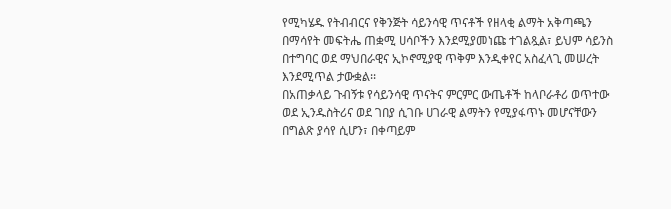የሚካሄዱ የትብብርና የቅንጅት ሳይንሳዊ ጥናቶች የዘላቂ ልማት አቅጣጫን በማሳየት መፍትሔ ጠቋሚ ሀሳቦችን እንደሚያመነጩ ተገልጿል፣ ይህም ሳይንስ በተግባር ወደ ማህበራዊና ኢኮኖሚያዊ ጥቅም እንዲቀየር አስፈላጊ መሠረት እንደሚጥል ታውቋል፡፡
በአጠቃላይ ጉብኝቱ የሳይንሳዊ ጥናትና ምርምር ውጤቶች ከላቦራቶሪ ወጥተው ወደ ኢንዱስትሪና ወደ ገበያ ሲገቡ ሀገራዊ ልማትን የሚያፋጥኑ መሆናቸውን በግልጽ ያሳየ ሲሆን፣ በቀጣይም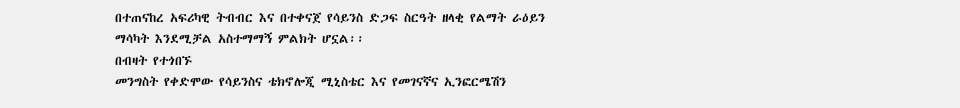በተጠናከረ አፍሪካዊ ትብብር እና በተቀናጀ የሳይንስ ድጋፍ ስርዓት ዘላቂ የልማት ራዕይን ማሳካት እንደሚቻል አስተማማኝ ምልክት ሆኗል፡፡
በብዛት የተጎበኙ
መንግስት የቀድሞው የሳይንስና ቴክኖሎጂ ሚኒስቴር እና የመገናኛና ኢንፎርሜሽን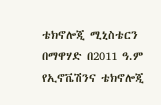ቴክኖሎጂ ሚኒስቴርን በማዋሃድ በ2011 ዓ.ም የኢኖቬሽንና ቴክኖሎጂ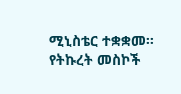ሚኒስቴር ተቋቋመ፡፡
የትኩረት መስኮች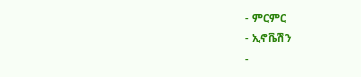- ምርምር
- ኢኖቬሽን
-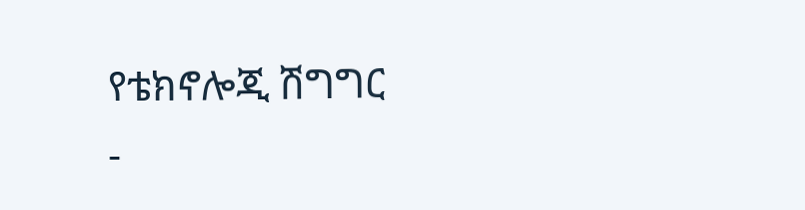የቴክኖሎጂ ሽግግር
-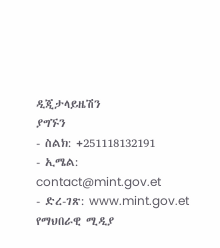ዲጂታላይዜሽን
ያግኙን
- ስልክ: +251118132191
- ኢሜል: contact@mint.gov.et
- ድረ-ገጽ: www.mint.gov.et
የማህበራዊ ሚዲያ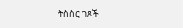ትስስር ገጾች